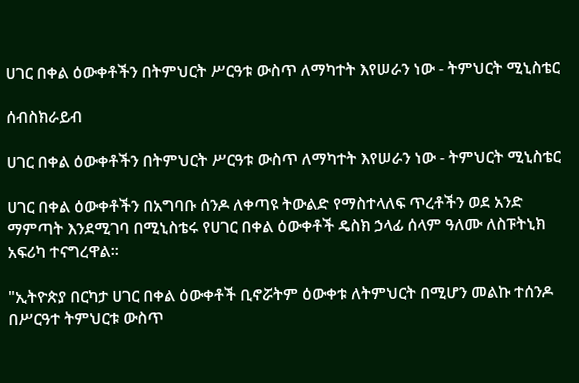ሀገር በቀል ዕውቀቶችን በትምህርት ሥርዓቱ ውስጥ ለማካተት እየሠራን ነው - ትምህርት ሚኒስቴር

ሰብስክራይብ

ሀገር በቀል ዕውቀቶችን በትምህርት ሥርዓቱ ውስጥ ለማካተት እየሠራን ነው - ትምህርት ሚኒስቴር

ሀገር በቀል ዕውቀቶችን በአግባቡ ሰንዶ ለቀጣዩ ትውልድ የማስተላለፍ ጥረቶችን ወደ አንድ ማምጣት እንደሚገባ በሚኒስቴሩ የሀገር በቀል ዕውቀቶች ዴስክ ኃላፊ ሰላም ዓለሙ ለስፑትኒክ አፍሪካ ተናግረዋል።

"ኢትዮጵያ በርካታ ሀገር በቀል ዕውቀቶች ቢኖሯትም ዕውቀቱ ለትምህርት በሚሆን መልኩ ተሰንዶ በሥርዓተ ትምህርቱ ውስጥ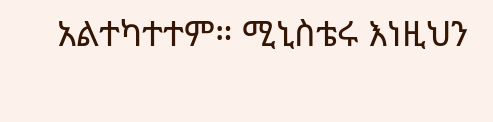አልተካተተም። ሚኒስቴሩ እነዚህን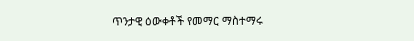ጥንታዊ ዕውቀቶች የመማር ማስተማሩ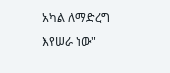አካል ለማድረግ እየሠራ ነው"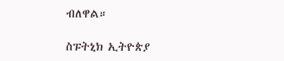ብለዋል።

ስፑትኒክ ኢትዮጵያ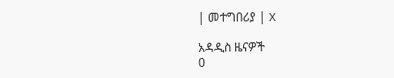| መተግበሪያ | X

አዳዲስ ዜናዎች
0